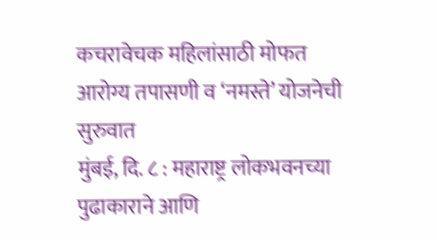कचरावेचक महिलांसाठी मोफत आरोग्य तपासणी व ‘नमस्ते’ योजनेची सुरुवात
मुंबई, दि. ८ : महाराष्ट्र लोकभवनच्या पुढाकाराने आणि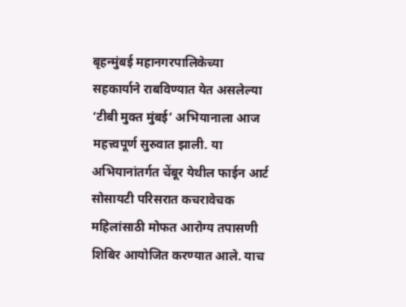बृहन्मुंबई महानगरपालिकेच्या सहकार्याने राबविण्यात येत असलेल्या ‘टीबी मुक्त मुंबई’ अभियानाला आज महत्त्वपूर्ण सुरुवात झाली. या अभियानांतर्गत चेंबूर येथील फाईन आर्ट सोसायटी परिसरात कचरावेचक महिलांसाठी मोफत आरोग्य तपासणी शिबिर आयोजित करण्यात आले. याच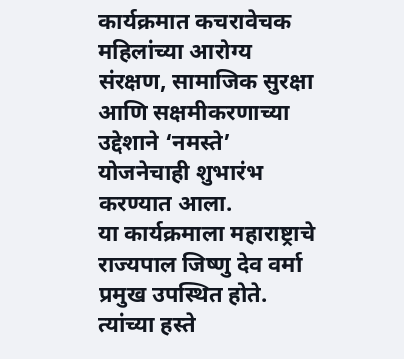कार्यक्रमात कचरावेचक महिलांच्या आरोग्य संरक्षण, सामाजिक सुरक्षा आणि सक्षमीकरणाच्या उद्देशाने ‘नमस्ते’ योजनेचाही शुभारंभ करण्यात आला.
या कार्यक्रमाला महाराष्ट्राचे राज्यपाल जिष्णु देव वर्मा प्रमुख उपस्थित होते. त्यांच्या हस्ते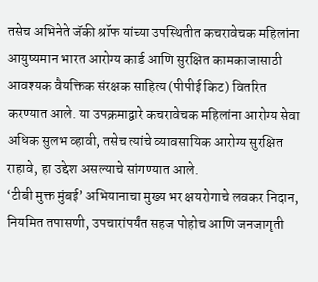तसेच अभिनेते जॅकी श्रॉफ यांच्या उपस्थितीत कचरावेचक महिलांना आयुष्यमान भारत आरोग्य कार्ड आणि सुरक्षित कामकाजासाठी आवश्यक वैयक्तिक संरक्षक साहित्य (पीपीई किट) वितरित करण्यात आले. या उपक्रमाद्वारे कचरावेचक महिलांना आरोग्य सेवा अधिक सुलभ व्हावी, तसेच त्यांचे व्यावसायिक आरोग्य सुरक्षित राहावे, हा उद्देश असल्याचे सांगण्यात आले.
‘टीबी मुक्त मुंबई’ अभियानाचा मुख्य भर क्षयरोगाचे लवकर निदान, नियमित तपासणी, उपचारांपर्यंत सहज पोहोच आणि जनजागृती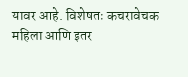यावर आहे. विशेषतः कचरावेचक महिला आणि इतर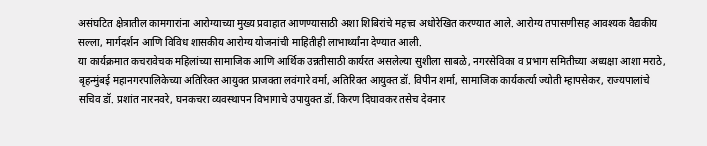असंघटित क्षेत्रातील कामगारांना आरोग्याच्या मुख्य प्रवाहात आणण्यासाठी अशा शिबिरांचे महत्त्व अधोरेखित करण्यात आले. आरोग्य तपासणीसह आवश्यक वैद्यकीय सल्ला, मार्गदर्शन आणि विविध शासकीय आरोग्य योजनांची माहितीही लाभार्थ्यांना देण्यात आली.
या कार्यक्रमात कचरावेचक महिलांच्या सामाजिक आणि आर्थिक उन्नतीसाठी कार्यरत असलेल्या सुशीला साबळे, नगरसेविका व प्रभाग समितीच्या अध्यक्षा आशा मराठे, बृहन्मुंबई महानगरपालिकेच्या अतिरिक्त आयुक्त प्राजक्ता लवंगारे वर्मा, अतिरिक्त आयुक्त डॉ. विपीन शर्मा, सामाजिक कार्यकर्त्या ज्योती म्हापसेकर, राज्यपालांचे सचिव डॉ. प्रशांत नारनवरे, घनकचरा व्यवस्थापन विभागाचे उपायुक्त डॉ. किरण दिघावकर तसेच देवनार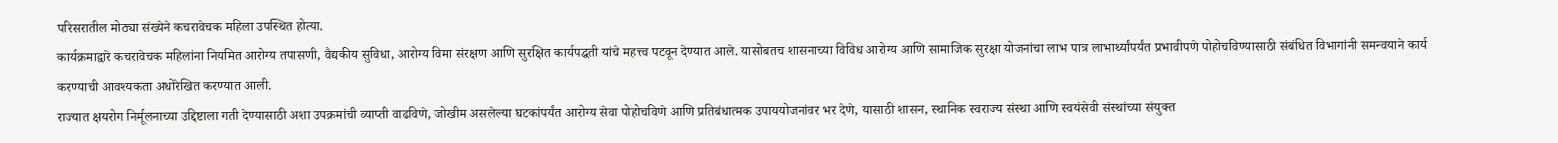परिसरातील मोठ्या संख्येने कचरावेचक महिला उपस्थित होत्या.
कार्यक्रमाद्वारे कचरावेचक महिलांना नियमित आरोग्य तपासणी, वैद्यकीय सुविधा, आरोग्य विमा संरक्षण आणि सुरक्षित कार्यपद्धती यांचे महत्त्व पटवून देण्यात आले. यासोबतच शासनाच्या विविध आरोग्य आणि सामाजिक सुरक्षा योजनांचा लाभ पात्र लाभार्थ्यांपर्यंत प्रभावीपणे पोहोचविण्यासाठी संबंधित विभागांनी समन्वयाने कार्य करण्याची आवश्यकता अधोरेखित करण्यात आली.
राज्यात क्षयरोग निर्मूलनाच्या उद्दिष्टाला गती देण्यासाठी अशा उपक्रमांची व्याप्ती वाढविणे, जोखीम असलेल्या घटकांपर्यंत आरोग्य सेवा पोहोचविणे आणि प्रतिबंधात्मक उपाययोजनांवर भर देणे, यासाठी शासन, स्थानिक स्वराज्य संस्था आणि स्वयंसेवी संस्थांच्या संयुक्त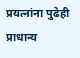प्रयत्नांना पुढेही प्राधान्य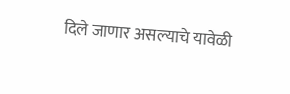दिले जाणार असल्याचे यावेळी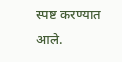स्पष्ट करण्यात आले.